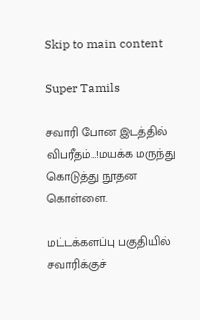Skip to main content

Super Tamils

சவாரி போன இடத்தில் விபரீதம்…!மயக்க மருந்து கொடுத்து நூதன கொள்ளை.

மட்டக்களப்பு பகுதியில் சவாரிக்குச்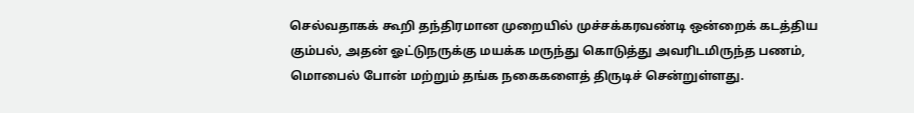செல்வதாகக் கூறி தந்திரமான முறையில் முச்சக்கரவண்டி ஒன்றைக் கடத்திய கும்பல், அதன் ஓட்டுநருக்கு மயக்க மருந்து கொடுத்து அவரிடமிருந்த பணம், மொபைல் போன் மற்றும் தங்க நகைகளைத் திருடிச் சென்றுள்ளது.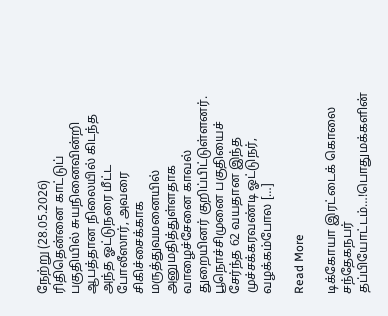நேற்று (28.05.2026) ரிதிதென்னை காட்டுப் பகுதியில் சுயநினைவின்றி ஆபத்தான நிலையில் கிடந்த அந்த ஓட்டுநரை மீட்ட போலீஸார், அவரை சிகிச்சைக்காக மருத்துவமனையில் அனுமதித்துள்ளதாக வாழைச்சேனை காவல் துறையினர் குறிப்பிட்டுள்ளனர். பூநொச்சிமுனை பகுதியைச் சேர்ந்த 62 வயதான இந்த முச்சக்கரவண்டி ஓட்டுநர், வழக்கம்போல […]

Read More

டிக்கோயா இரட்டைக் கொலை சந்தேகநபர் தப்பியோட்டம்…!பொதுமக்களின்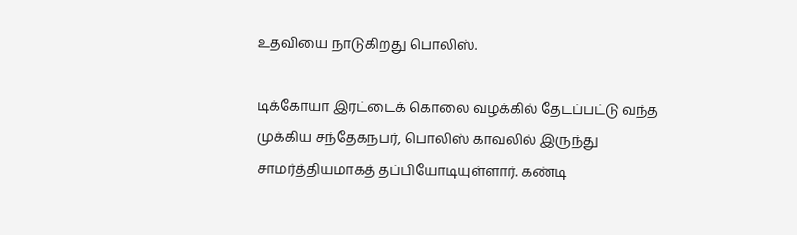உதவியை நாடுகிறது பொலிஸ்.

டிக்கோயா இரட்டைக் கொலை வழக்கில் தேடப்பட்டு வந்த முக்கிய சந்தேகநபர், பொலிஸ் காவலில் இருந்து சாமர்த்தியமாகத் தப்பியோடியுள்ளார். கண்டி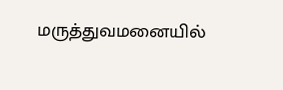மருத்துவமனையில்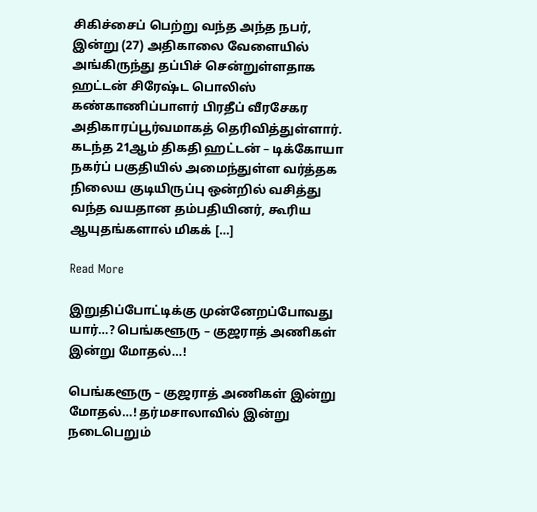சிகிச்சைப் பெற்று வந்த அந்த நபர், இன்று (27) அதிகாலை வேளையில் அங்கிருந்து தப்பிச் சென்றுள்ளதாக ஹட்டன் சிரேஷ்ட பொலிஸ் கண்காணிப்பாளர் பிரதீப் வீரசேகர அதிகாரப்பூர்வமாகத் தெரிவித்துள்ளார். கடந்த 21ஆம் திகதி ஹட்டன் – டிக்கோயா நகர்ப் பகுதியில் அமைந்துள்ள வர்த்தக நிலைய குடியிருப்பு ஒன்றில் வசித்து வந்த வயதான தம்பதியினர், கூரிய ஆயுதங்களால் மிகக் […]

Read More

இறுதிப்போட்டிக்கு முன்னேறப்போவது யார்…? பெங்களூரு – குஜராத் அணிகள் இன்று மோதல்…!

பெங்களூரு – குஜராத் அணிகள் இன்று மோதல்…! தர்மசாலாவில் இன்று நடைபெறும்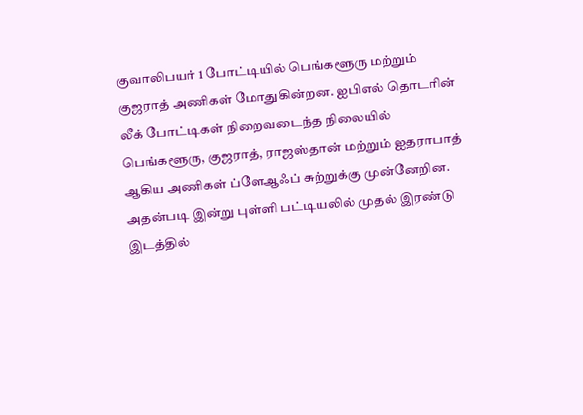குவாலிபயர் 1 போட்டியில் பெங்களூரு மற்றும் குஜராத் அணிகள் மோதுகின்றன. ஐபிஎல் தொடரின் லீக் போட்டிகள் நிறைவடைந்த நிலையில் பெங்களூரு, குஜராத், ராஜஸ்தான் மற்றும் ஐதராபாத் ஆகிய அணிகள் ப்ளேஆஃப் சுற்றுக்கு முன்னேறின. அதன்படி இன்று புள்ளி பட்டியலில் முதல் இரண்டு இடத்தில்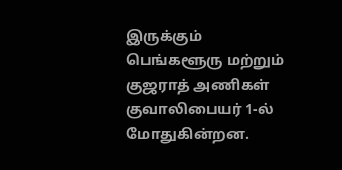இருக்கும் பெங்களூரு மற்றும் குஜராத் அணிகள் குவாலிபையர் 1-ல் மோதுகின்றன.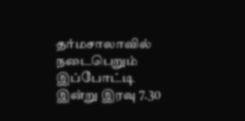தர்மசாலாவில் நடைபெறும் இப்போட்டி இன்று இரவு 7.30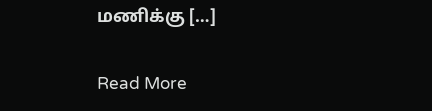மணிக்கு […]

Read More